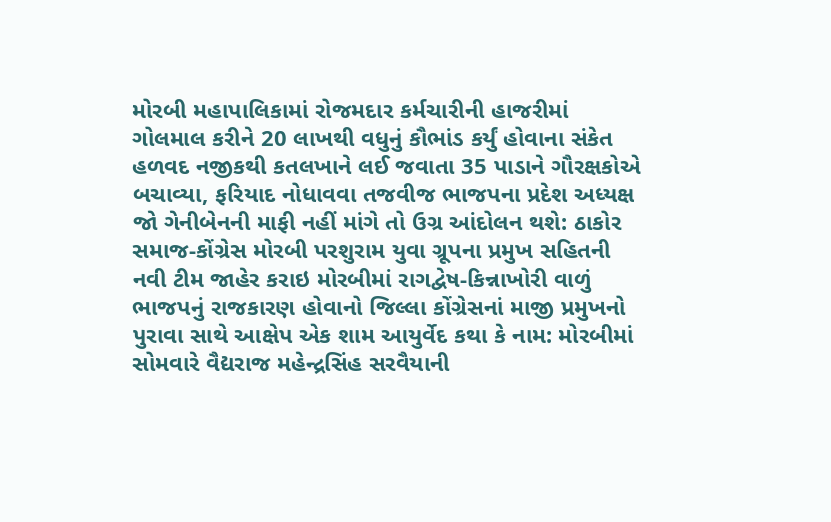મોરબી મહાપાલિકામાં રોજમદાર કર્મચારીની હાજરીમાં ગોલમાલ કરીને 20 લાખથી વધુનું કૌભાંડ કર્યું હોવાના સંકેત હળવદ નજીકથી કતલખાને લઈ જવાતા 35 પાડાને ગૌરક્ષકોએ બચાવ્યા, ફરિયાદ નોધાવવા તજવીજ ભાજપના પ્રદેશ અધ્યક્ષ જો ગેનીબેનની માફી નહીં માંગે તો ઉગ્ર આંદોલન થશે: ઠાકોર સમાજ-કોંગ્રેસ મોરબી પરશુરામ યુવા ગ્રૂપના પ્રમુખ સહિતની નવી ટીમ જાહેર કરાઇ મોરબીમાં રાગદ્વેષ-કિન્નાખોરી વાળું ભાજપનું રાજકારણ હોવાનો જિલ્લા કોંગ્રેસનાં માજી પ્રમુખનો પુરાવા સાથે આક્ષેપ એક શામ આયુર્વેદ કથા કે નામ: મોરબીમાં સોમવારે વૈદ્યરાજ મહેન્દ્રસિંહ સરવૈયાની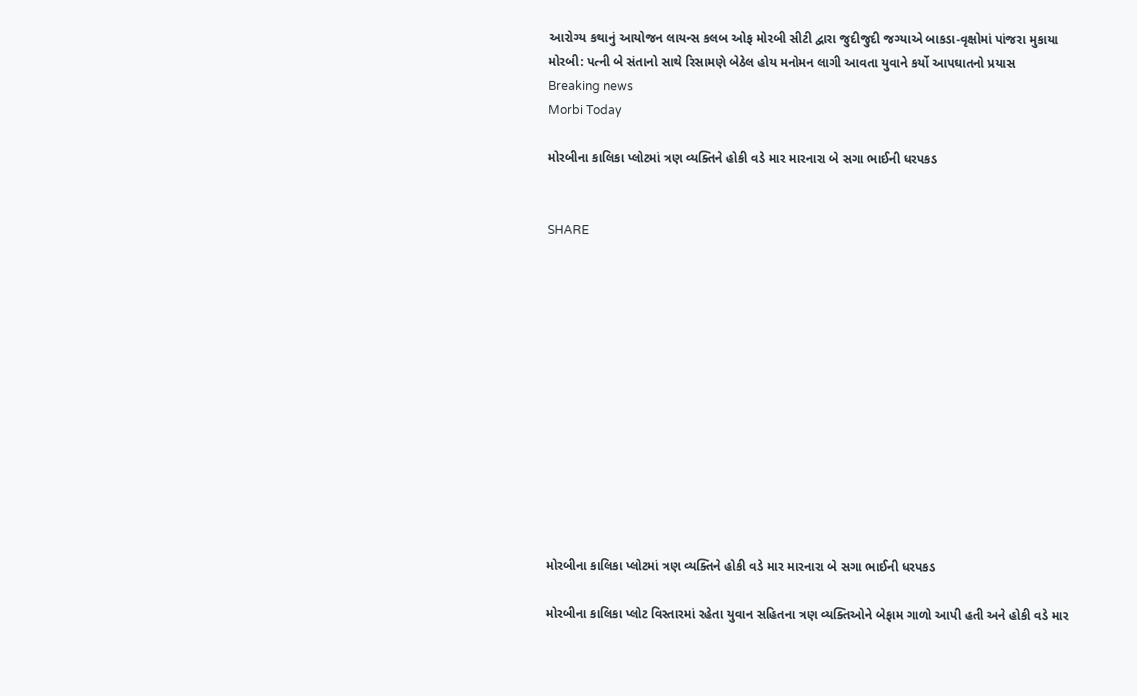આરોગ્ય કથાનું આયોજન લાયન્સ કલબ ઓફ મોરબી સીટી દ્વારા જુદીજુદી જગ્યાએ બાકડા-વૃક્ષોમાં પાંજરા મુકાયા મોરબી: પત્ની બે સંતાનો સાથે રિસામણે બેઠેલ હોય મનોમન લાગી આવતા યુવાને કર્યો આપઘાતનો પ્રયાસ
Breaking news
Morbi Today

મોરબીના કાલિકા પ્લોટમાં ત્રણ વ્યક્તિને હોકી વડે માર મારનારા બે સગા ભાઈની ધરપકડ


SHARE













મોરબીના કાલિકા પ્લોટમાં ત્રણ વ્યક્તિને હોકી વડે માર મારનારા બે સગા ભાઈની ધરપકડ

મોરબીના કાલિકા પ્લોટ વિસ્તારમાં રહેતા યુવાન સહિતના ત્રણ વ્યક્તિઓને બેફામ ગાળો આપી હતી અને હોકી વડે માર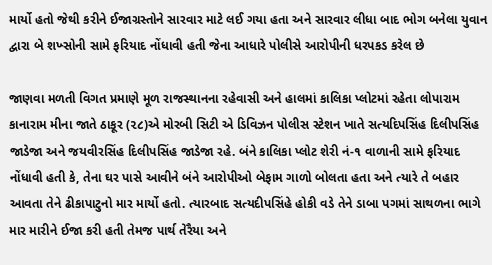માર્યો હતો જેથી કરીને ઈજાગ્રસ્તોને સારવાર માટે લઈ ગયા હતા અને સારવાર લીધા બાદ ભોગ બનેલા યુવાન દ્વારા બે શખ્સોની સામે ફરિયાદ નોંધાવી હતી જેના આધારે પોલીસે આરોપીની ધરપકડ કરેલ છે

જાણવા મળતી વિગત પ્રમાણે મૂળ રાજસ્થાનના રહેવાસી અને હાલમાં કાલિકા પ્લોટમાં રહેતા લોપારામ કાનારામ મીના જાતે ઠાકૂર (૨૮)એ મોરબી સિટી એ ડિવિઝન પોલીસ સ્ટેશન ખાતે સત્યદિપસિંહ દિલીપસિંહ જાડેજા અને જયવીરસિંહ દિલીપસિંહ જાડેજા રહે. બંને કાલિકા પ્લોટ શેરી નં-૧ વાળાની સામે ફરિયાદ નોંધાવી હતી કે, તેના ઘર પાસે આવીને બંને આરોપીઓ બેફામ ગાળો બોલતા હતા અને ત્યારે તે બહાર આવતા તેને ઢીકાપાટુનો માર માર્યો હતો. ત્યારબાદ સત્યદીપસિંહે હોકી વડે તેને ડાબા પગમાં સાથળના ભાગે માર મારીને ઈજા કરી હતી તેમજ પાર્થ તેરૈયા અને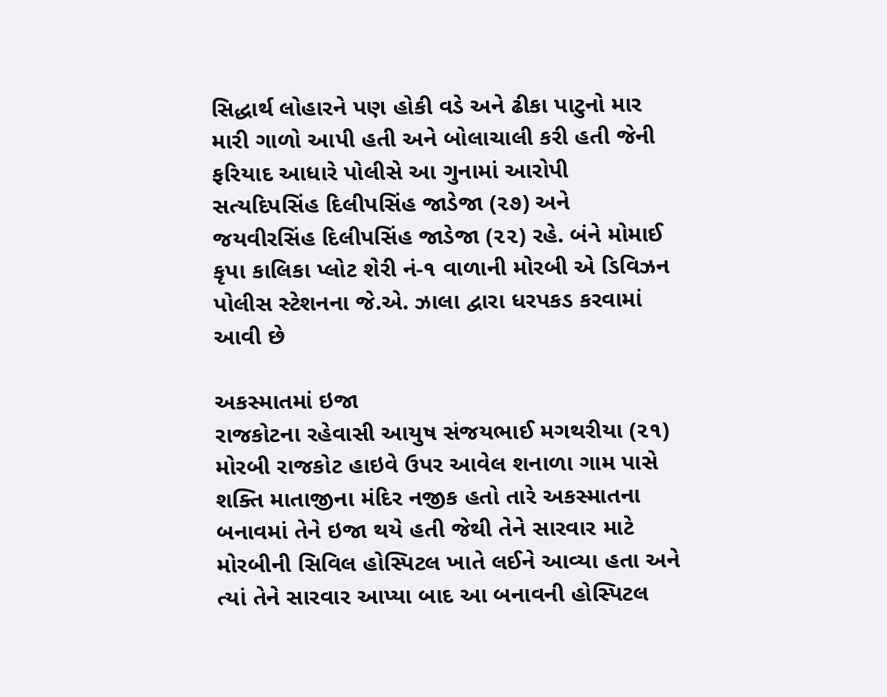સિદ્ધાર્થ લોહારને પણ હોકી વડે અને ઢીકા પાટુનો માર મારી ગાળો આપી હતી અને બોલાચાલી કરી હતી જેની ફરિયાદ આધારે પોલીસે આ ગુનામાં આરોપી સત્યદિપસિંહ દિલીપસિંહ જાડેજા (૨૭) અને જયવીરસિંહ દિલીપસિંહ જાડેજા (૨૨) રહે. બંને મોમાઈ કૃપા કાલિકા પ્લોટ શેરી નં-૧ વાળાની મોરબી એ ડિવિઝન પોલીસ સ્ટેશનના જે.એ. ઝાલા દ્વારા ધરપકડ કરવામાં આવી છે

અકસ્માતમાં ઇજા
રાજકોટના રહેવાસી આયુષ સંજયભાઈ મગથરીયા (૨૧) મોરબી રાજકોટ હાઇવે ઉપર આવેલ શનાળા ગામ પાસે શક્તિ માતાજીના મંદિર નજીક હતો તારે અકસ્માતના બનાવમાં તેને ઇજા થયે હતી જેથી તેને સારવાર માટે મોરબીની સિવિલ હોસ્પિટલ ખાતે લઈને આવ્યા હતા અને ત્યાં તેને સારવાર આપ્યા બાદ આ બનાવની હોસ્પિટલ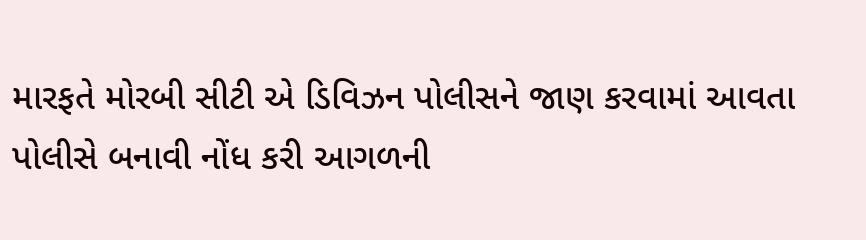મારફતે મોરબી સીટી એ ડિવિઝન પોલીસને જાણ કરવામાં આવતા પોલીસે બનાવી નોંધ કરી આગળની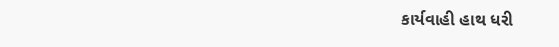કાર્યવાહી હાથ ધરી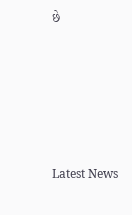છે






Latest News